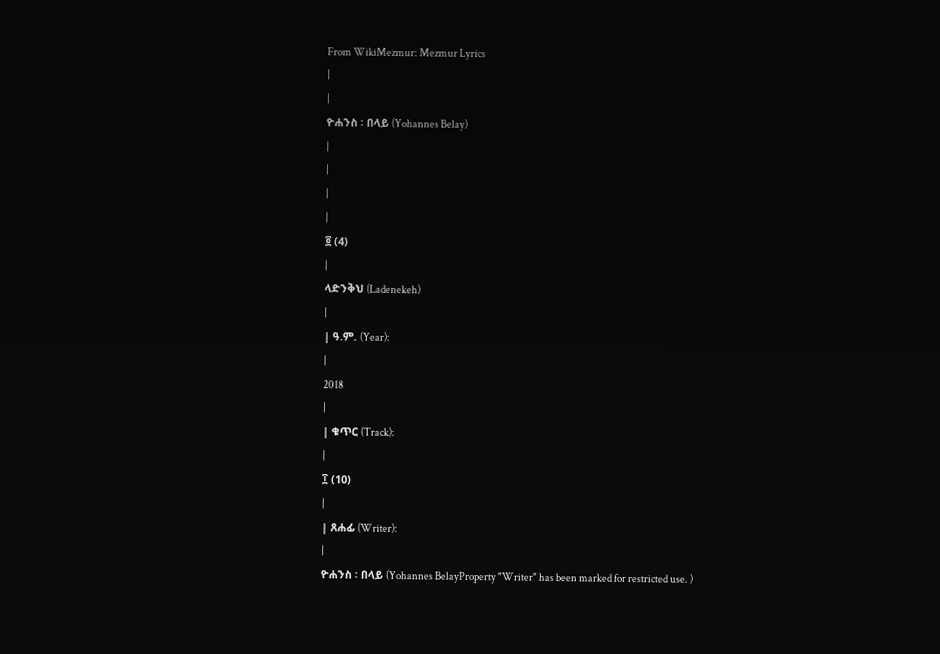From WikiMezmur: Mezmur Lyrics
|
|
ዮሐንስ ፡ በላይ (Yohannes Belay)
|
|
|
|
፬ (4)
|
ላድንቅህ (Ladenekeh)
|
| ዓ.ም. (Year):
|
2018
|
| ቁጥር (Track):
|
፲ (10)
|
| ጸሐፊ (Writer):
|
ዮሐንስ ፡ በላይ (Yohannes BelayProperty "Writer" has been marked for restricted use. )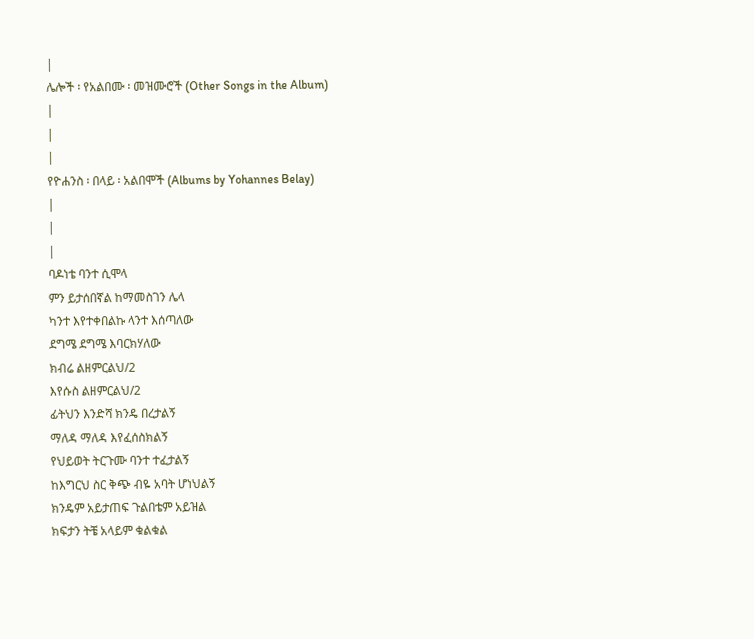|
ሌሎች ፡ የአልበሙ ፡ መዝሙሮች (Other Songs in the Album)
|
|
|
የዮሐንስ ፡ በላይ ፡ አልበሞች (Albums by Yohannes Belay)
|
|
|
ባዶነቴ ባንተ ሲሞላ
ምን ይታሰበኛል ከማመስገን ሌላ
ካንተ እየተቀበልኩ ላንተ እሰጣለው
ደግሜ ደግሜ እባርክሃለው
ክብሬ ልዘምርልህ/2
እየሱስ ልዘምርልህ/2
ፊትህን እንድሻ ክንዴ በረታልኝ
ማለዳ ማለዳ እየፈሰስክልኝ
የህይወት ትርጉሙ ባንተ ተፈታልኝ
ከእግርህ ስር ቅጭ ብዬ አባት ሆነህልኝ
ክንዴም አይታጠፍ ጉልበቴም አይዝል
ክፍታን ትቼ አላይም ቁልቁል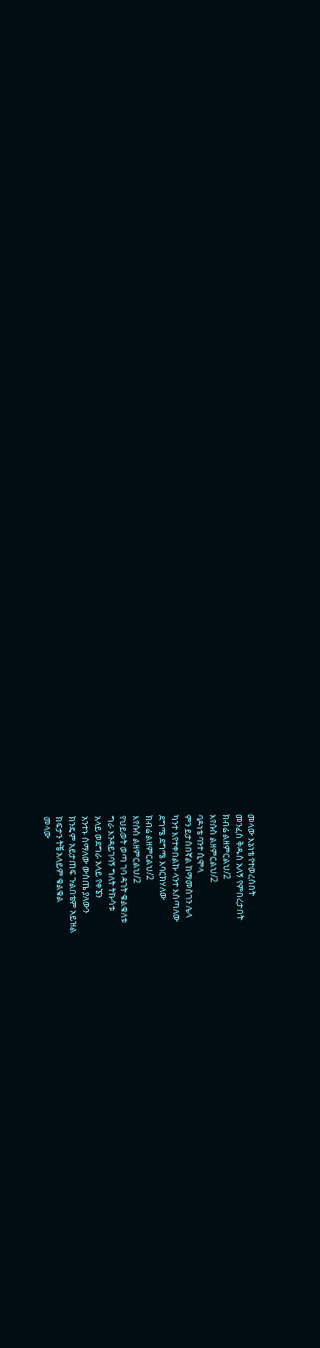መላው እኔነቴ የተወረሰበት
መንፈስ ቅዱስ አለኝ የምበረታበት
ክብሬ ልዘምርልህ/2
እየሱስ ልዘምርልህ/2
ባዶነቴ ባንተ ሲሞላ
ምን ይታሰበኛል ከማመስገን ሌላ
ካንተ እየተቀበልኩ ላንተ እሰጣለው
ደግሜ ደግሜ እባርክሃለው
ክብሬ ልዘምርልህ/2
እየሱስ ልዘምርልህ/2
የህይወት ወጣ ገባ ዳገት ቁልቁለቱ
ግራ እንዳይገባኝ ግለት ትኩሳቱ
አላይ ወደግራ አላይ የቀኜን
አንተኑ ሰማለው ውስጤ ያለውን
ክንዴም አይታጠፍ ጉልበቴም አይዝል
ክፍታን ትቼ አላይም ቁልቁል
መላው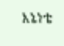እኔነቴ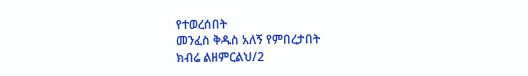የተወረሰበት
መንፈስ ቅዱስ አለኝ የምበረታበት
ክብሬ ልዘምርልህ/2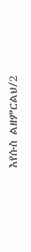እየሱስ ልዘምርልህ/2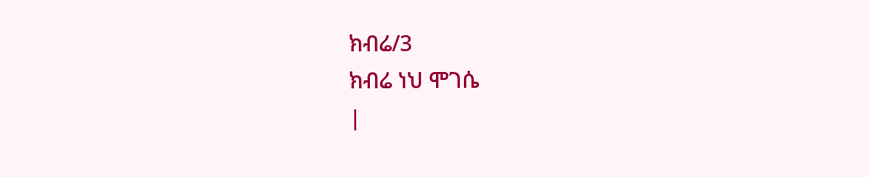ክብሬ/3
ክብሬ ነህ ሞገሴ
|